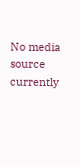No media source currently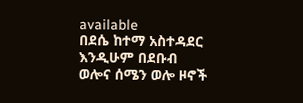available
በደሴ ከተማ አስተዳደር እንዲሁም በደቡብ ወሎና ሰሜን ወሎ ዞኖች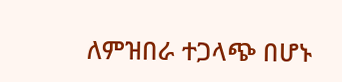ለምዝበራ ተጋላጭ በሆኑ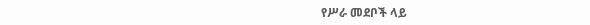የሥራ መደቦች ላይ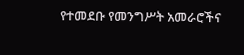የተመደቡ የመንግሥት አመራሮችና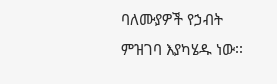ባለሙያዎች የኃብት ምዝገባ እያካሄዱ ነው፡፡